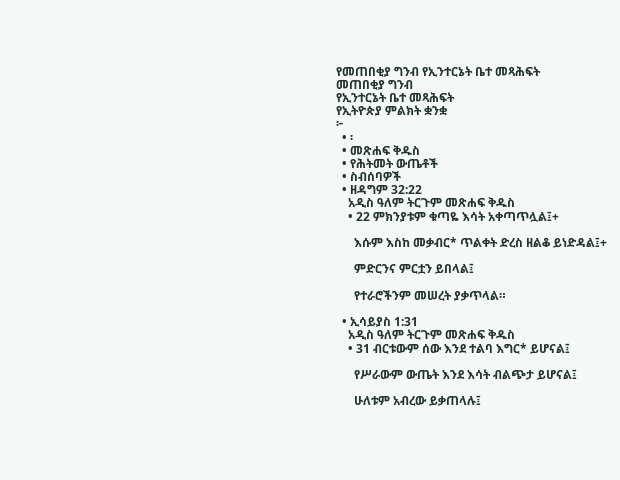የመጠበቂያ ግንብ የኢንተርኔት ቤተ መጻሕፍት
መጠበቂያ ግንብ
የኢንተርኔት ቤተ መጻሕፍት
የኢትዮጵያ ምልክት ቋንቋ
፦
  • ፡
  • መጽሐፍ ቅዱስ
  • የሕትመት ውጤቶች
  • ስብሰባዎች
  • ዘዳግም 32:22
    አዲስ ዓለም ትርጉም መጽሐፍ ቅዱስ
    • 22 ምክንያቱም ቁጣዬ እሳት አቀጣጥሏል፤+

      እሱም እስከ መቃብር* ጥልቀት ድረስ ዘልቆ ይነድዳል፤+

      ምድርንና ምርቷን ይበላል፤

      የተራሮችንም መሠረት ያቃጥላል።

  • ኢሳይያስ 1:31
    አዲስ ዓለም ትርጉም መጽሐፍ ቅዱስ
    • 31 ብርቱውም ሰው እንደ ተልባ እግር* ይሆናል፤

      የሥራውም ውጤት እንደ እሳት ብልጭታ ይሆናል፤

      ሁለቱም አብረው ይቃጠላሉ፤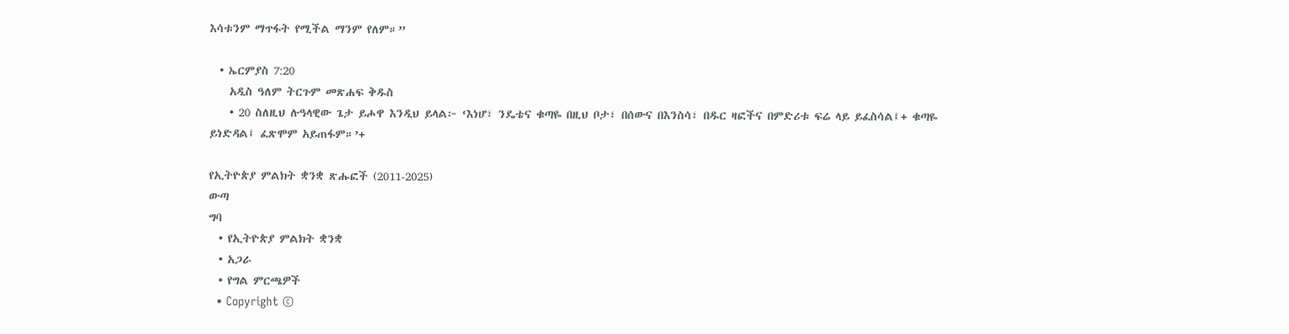እሳቱንም ማጥፋት የሚችል ማንም የለም።”

  • ኤርምያስ 7:20
    አዲስ ዓለም ትርጉም መጽሐፍ ቅዱስ
    • 20 ስለዚህ ሉዓላዊው ጌታ ይሖዋ እንዲህ ይላል፦ ‘እነሆ፣ ንዴቴና ቁጣዬ በዚህ ቦታ፣ በሰውና በእንስሳ፣ በዱር ዛፎችና በምድሪቱ ፍሬ ላይ ይፈስሳል፤+ ቁጣዬ ይነድዳል፤ ፈጽሞም አይጠፋም።’+

የኢትዮጵያ ምልክት ቋንቋ ጽሑፎች (2011-2025)
ውጣ
ግባ
  • የኢትዮጵያ ምልክት ቋንቋ
  • አጋራ
  • የግል ምርጫዎች
  • Copyright ©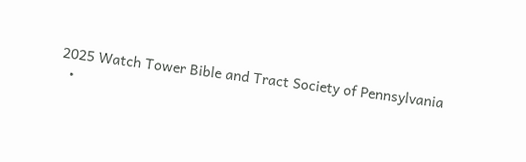2025 Watch Tower Bible and Tract Society of Pennsylvania
  •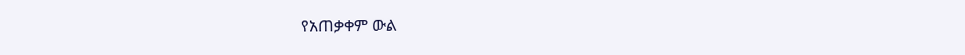የአጠቃቀም ውል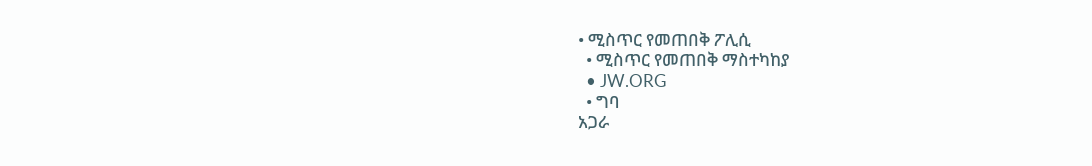• ሚስጥር የመጠበቅ ፖሊሲ
  • ሚስጥር የመጠበቅ ማስተካከያ
  • JW.ORG
  • ግባ
አጋራ